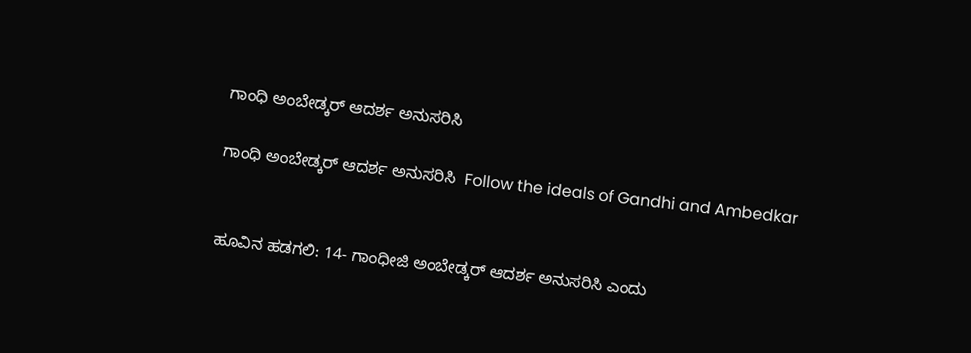ಗಾಂಧಿ ಅಂಬೇಡ್ಕರ್ ಆದರ್ಶ ಅನುಸರಿಸಿ

ಗಾಂಧಿ ಅಂಬೇಡ್ಕರ್ ಆದರ್ಶ ಅನುಸರಿಸಿ  Follow the ideals of Gandhi and Ambedkar


ಹೂವಿನ ಹಡಗಲಿ: 14- ಗಾಂಧೀಜಿ ಅಂಬೇಡ್ಕರ್ ಆದರ್ಶ ಅನುಸರಿಸಿ ಎಂದು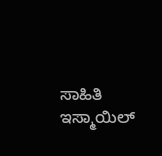ಸಾಹಿತಿ ಇಸ್ಮಾಯಿಲ್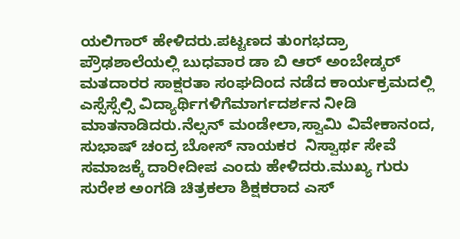ಯಲಿಗಾರ್ ಹೇಳಿದರು.ಪಟ್ಟಣದ ತುಂಗಭದ್ರಾ ಪ್ರೌಢಶಾಲೆಯಲ್ಲಿ ಬುಧವಾರ ಡಾ ಬಿ ಆರ್ ಅಂಬೇಡ್ಕರ್ ಮತದಾರರ ಸಾಕ್ಷರತಾ ಸಂಘದಿಂದ ನಡೆದ ಕಾರ್ಯಕ್ರಮದಲ್ಲಿ ಎಸ್ಸೆಸ್ಸೆಲ್ಸಿ ವಿದ್ಯಾರ್ಥಿಗಳಿಗೆಮಾರ್ಗದರ್ಶನ ನೀಡಿ ಮಾತನಾಡಿದರು.ನೆಲ್ಸನ್ ಮಂಡೇಲಾ,ಸ್ವಾಮಿ ವಿವೇಕಾನಂದ, ಸುಭಾಷ್ ಚಂದ್ರ ಬೋಸ್ ನಾಯಕರ  ನಿಸ್ವಾರ್ಥ ಸೇವೆ ಸಮಾಜಕ್ಕೆ ದಾರೀದೀಪ ಎಂದು ಹೇಳಿದರು.ಮುಖ್ಯ ಗುರು ಸುರೇಶ ಅಂಗಡಿ ಚಿತ್ರಕಲಾ ಶಿಕ್ಷಕರಾದ ಎಸ್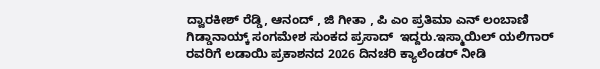ದ್ವಾರಕೀಶ್ ರೆಡ್ಡಿ, ಆನಂದ್ , ಜಿ ಗೀತಾ , ಪಿ ಎಂ ಪ್ರತಿಮಾ ಎನ್ ಲಂಬಾಣಿ ಗಿಡ್ಡಾನಾಯ್ಕ್‌ ಸಂಗಮೇಶ ಸುಂಕದ ಪ್ರಸಾದ್  ಇದ್ದರು.ಇಸ್ಮಾಯಿಲ್ ಯಲಿಗಾರ್ ರವರಿಗೆ ಲಡಾಯಿ ಪ್ರಕಾಶನದ 2026 ದಿನಚರಿ ಕ್ಯಾಲೆಂಡರ್ ನೀಡಿ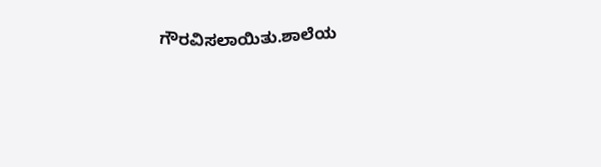ಗೌರವಿಸಲಾಯಿತು.ಶಾಲೆಯ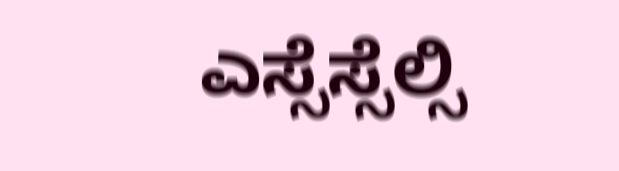ಎಸ್ಸೆಸ್ಸೆಲ್ಸಿ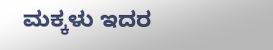ಮಕ್ಕಳು ಇದರ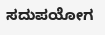ಸದುಪಯೋಗ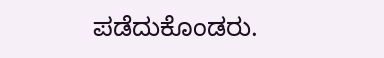ಪಡೆದುಕೊಂಡರು.